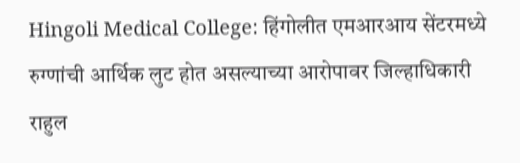Hingoli Medical College: हिंगोलीत एमआरआय सेंटरमध्ये रुग्णांची आर्थिक लुट होत असल्याच्या आरोपावर जिल्हाधिकारी राहुल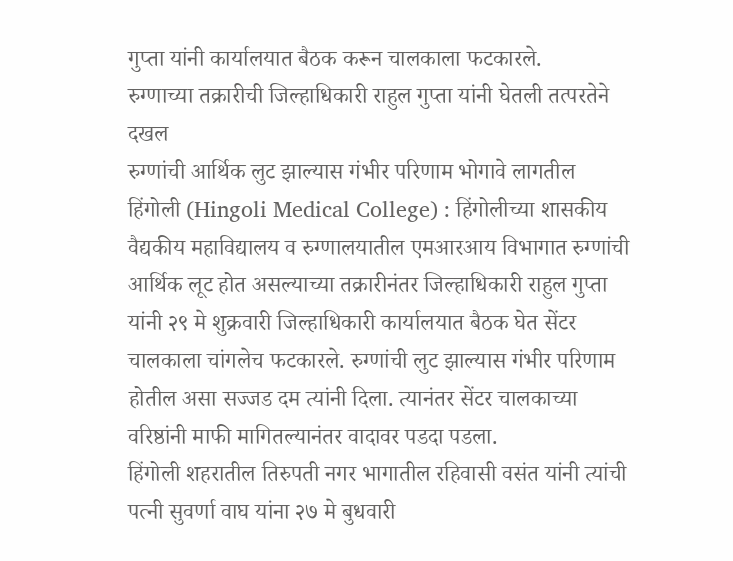गुप्ता यांनी कार्यालयात बैठक करून चालकाला फटकारले.
रुग्णाच्या तक्रारीची जिल्हाधिकारी राहुल गुप्ता यांनी घेतली तत्परतेने दखल
रुग्णांची आर्थिक लुट झाल्यास गंभीर परिणाम भोगावे लागतील
हिंगोली (Hingoli Medical College) : हिंगोलीच्या शासकीय वैद्यकीय महाविद्यालय व रुग्णालयातील एमआरआय विभागात रुग्णांची आर्थिक लूट होत असल्याच्या तक्रारीनंतर जिल्हाधिकारी राहुल गुप्ता यांनी २९ मे शुक्रवारी जिल्हाधिकारी कार्यालयात बैठक घेत सेंटर चालकाला चांगलेच फटकारले. रुग्णांची लुट झाल्यास गंभीर परिणाम होतील असा सज्जड दम त्यांनी दिला. त्यानंतर सेंटर चालकाच्या वरिष्ठांनी माफी मागितल्यानंतर वादावर पडदा पडला.
हिंगोली शहरातील तिरुपती नगर भागातील रहिवासी वसंत यांनी त्यांची पत्नी सुवर्णा वाघ यांना २७ मे बुधवारी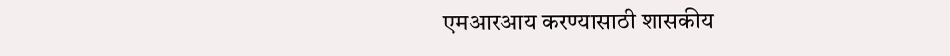एमआरआय करण्यासाठी शासकीय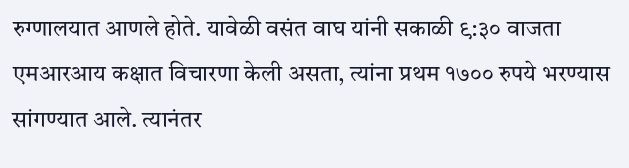रुग्णालयात आणले होते. यावेळी वसंत वाघ यांनी सकाळी ९:३० वाजता एमआरआय कक्षात विचारणा केली असता, त्यांना प्रथम १७०० रुपये भरण्यास सांगण्यात आले. त्यानंतर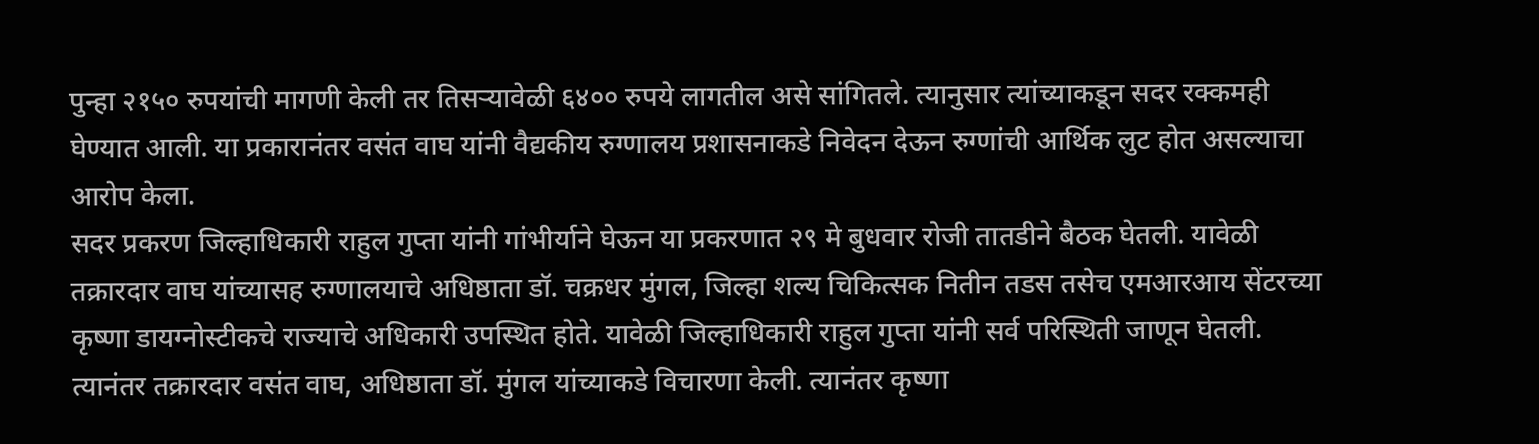पुन्हा २१५० रुपयांची मागणी केली तर तिसऱ्यावेळी ६४०० रुपये लागतील असे सांगितले. त्यानुसार त्यांच्याकडून सदर रक्कमही घेण्यात आली. या प्रकारानंतर वसंत वाघ यांनी वैद्यकीय रुग्णालय प्रशासनाकडे निवेदन देऊन रुग्णांची आर्थिक लुट होत असल्याचा आरोप केला.
सदर प्रकरण जिल्हाधिकारी राहुल गुप्ता यांनी गांभीर्याने घेऊन या प्रकरणात २९ मे बुधवार रोजी तातडीने बैठक घेतली. यावेळी तक्रारदार वाघ यांच्यासह रुग्णालयाचे अधिष्ठाता डॉ. चक्रधर मुंगल, जिल्हा शल्य चिकित्सक नितीन तडस तसेच एमआरआय सेंटरच्या कृष्णा डायग्नोस्टीकचे राज्याचे अधिकारी उपस्थित होते. यावेळी जिल्हाधिकारी राहुल गुप्ता यांनी सर्व परिस्थिती जाणून घेतली. त्यानंतर तक्रारदार वसंत वाघ, अधिष्ठाता डॉ. मुंगल यांच्याकडे विचारणा केली. त्यानंतर कृष्णा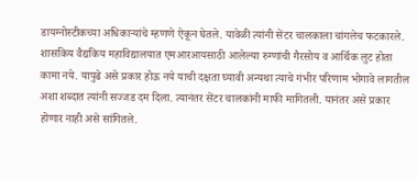डायग्नोस्टीकच्या अधिकाऱ्यांचे म्हणणे ऐकून घेतले. यावेळी त्यांनी सेंटर चालकाला चांगलेच फटकारले.
शासकिय वैद्यकिय महाविद्यालयात एमआरआयसाठी आलेल्या रुग्णांची गैरसोय व आर्थिक लुट होता कामा नये. यापुढे असे प्रकार होऊ नये याची दक्षता घ्यावी अन्यथा त्याचे गंभीर परिणाम भोगावे लागतील अशा शब्दात त्यांनी सज्जड दम दिला. त्यानंतर सेंटर चालकांनी माफी मागितली. यानंतर असे प्रकार होणार नाही असे सांगितले.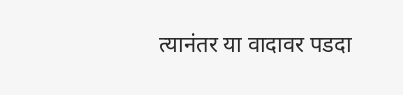त्यानंतर या वादावर पडदा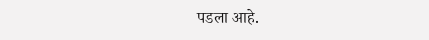पडला आहे.